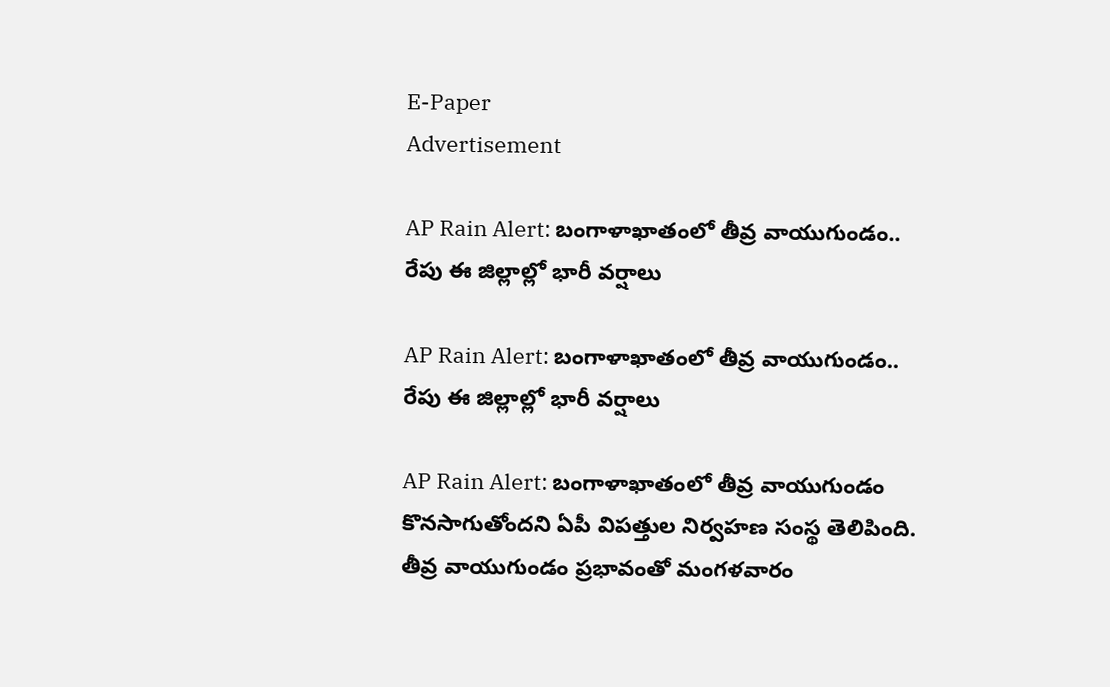E-Paper
Advertisement

AP Rain Alert: బంగాళాఖాతంలో తీవ్ర వాయుగుండం.. రేపు ఈ జిల్లాల్లో భారీ వర్షాలు

AP Rain Alert: బంగాళాఖాతంలో తీవ్ర వాయుగుండం.. రేపు ఈ జిల్లాల్లో భారీ వర్షాలు

AP Rain Alert: బంగాళాఖాతంలో తీవ్ర వాయుగుండం కొనసాగుతోందని ఏపీ విపత్తుల నిర్వహణ సంస్థ తెలిపింది. తీవ్ర వాయుగుండం ప్రభావంతో మంగళవారం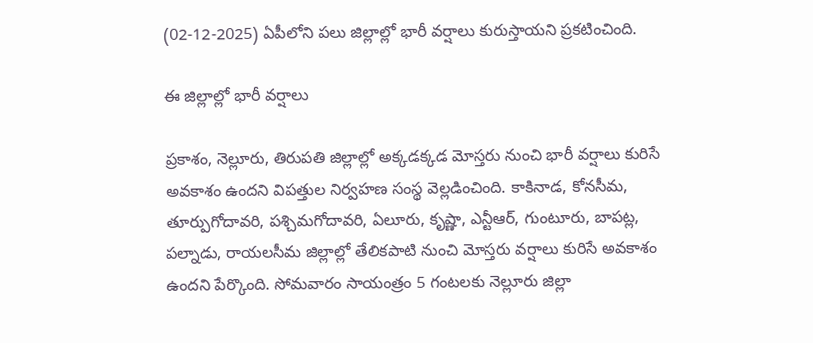(02-12-2025) ఏపీలోని పలు జిల్లాల్లో భారీ వర్షాలు కురుస్తాయని ప్రకటించింది.

ఈ జిల్లాల్లో భారీ వర్షాలు

ప్రకాశం, నెల్లూరు, తిరుపతి జిల్లాల్లో అక్కడక్కడ మోస్తరు నుంచి భారీ వర్షాలు కురిసే అవకాశం ఉందని విపత్తుల నిర్వహణ సంస్థ వెల్లడించింది. కాకినాడ, కోనసీమ, తూర్పుగోదావరి, పశ్చిమగోదావరి, ఏలూరు, కృష్ణా, ఎన్టీఆర్, గుంటూరు, బాపట్ల, పల్నాడు, రాయలసీమ జిల్లాల్లో తేలికపాటి నుంచి మోస్తరు వర్షాలు కురిసే అవకాశం ఉందని పేర్కొంది. సోమవారం సాయంత్రం 5 గంటలకు నెల్లూరు జిల్లా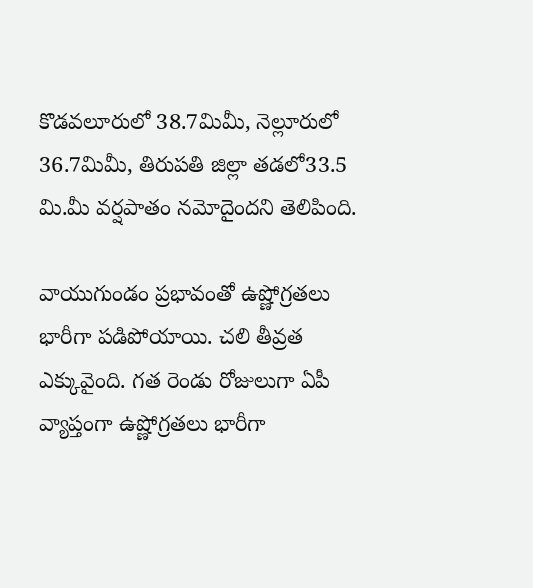కొడవలూరులో 38.7మిమీ, నెల్లూరులో 36.7మిమీ, తిరుపతి జిల్లా తడలో33.5 మి.మీ వర్షపాతం నమోదైందని తెలిపింది.

వాయుగుండం ప్రభావంతో ఉష్ణోగ్రతలు భారీగా పడిపోయాయి. చలి తీవ్రత ఎక్కువైంది. గత రెండు రోజులుగా ఏపీ వ్యాప్తంగా ఉష్ణోగ్రతలు భారీగా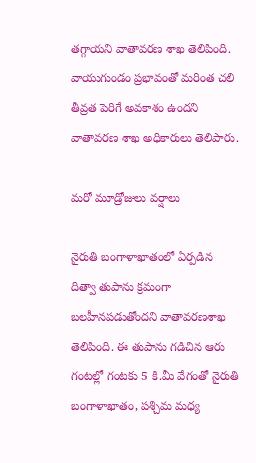తగ్గాయని వాతావరణ శాఖ తెలిపింది. వాయుగుండం ప్రభావంతో మరింత చలి తీవ్రత పెరిగే అవకాశం ఉందని వాతావరణ శాఖ అధికారులు తెలిపారు.

మరో మూడ్రోజులు వర్షాలు

నైరుతి బంగాళాఖాతంలో ఏర్పడిన దిత్వా తుపాను క్రమంగా బలహీనపడుతోందని వాతావరణశాఖ తెలిపింది. ఈ తుపాను గడిచిన ఆరు గంటల్లో గంటకు 5 కి.మీ వేగంతో నైరుతి బంగాళాఖాతం, పశ్చిమ మధ్య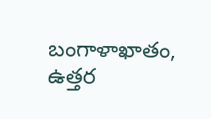బంగాళాఖాతం, ఉత్తర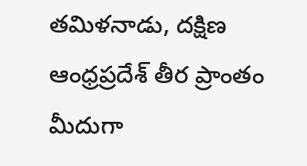తమిళనాడు, దక్షిణ ఆంధ్రప్రదేశ్‌ తీర ప్రాంతం మీదుగా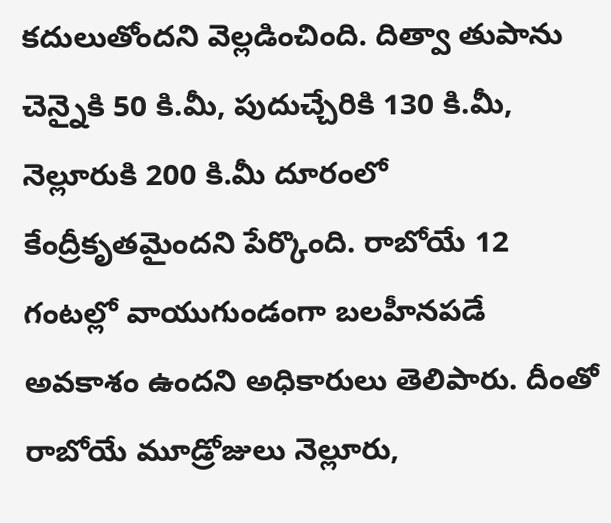కదులుతోందని వెల్లడించింది. దిత్వా తుపాను చెన్నైకి 50 కి.మీ, పుదుచ్చేరికి 130 కి.మీ, నెల్లూరుకి 200 కి.మీ దూరంలో కేంద్రీకృతమైందని పేర్కొంది. రాబోయే 12 గంటల్లో వాయుగుండంగా బలహీనపడే అవకాశం ఉందని అధికారులు తెలిపారు. దీంతో రాబోయే మూడ్రోజులు నెల్లూరు,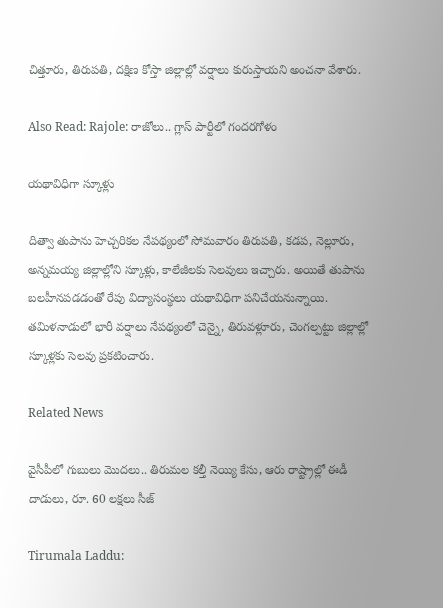చిత్తూరు, తిరుపతి, దక్షిణ కోస్తా జిల్లాల్లో వర్షాలు కురుస్తాయని అంచనా వేశారు.

Also Read: Rajole: రాజోలు.. గ్లాస్ పార్టీలో గందరగోళం

యథావిధిగా స్కూళ్లు

దిత్వా తుపాను హెచ్చరికల నేపథ్యంలో సోమవారం తిరుపతి, కడప, నెల్లూరు, అన్నమయ్య జిల్లాల్లోని స్కూళ్లు, కాలేజీలకు సెలవులు ఇచ్చారు. అయితే తుపాను బలహీనపడడంతో రేపు విద్యాసంస్థలు యథావిధిగా పనిచేయనున్నాయి. తమిళనాడులో భారీ వర్షాలు నేపథ్యంలో చెన్నై, తిరువళ్లూరు, చెంగల్పట్టు జిల్లాల్లో స్కూళ్లకు సెలవు ప్రకటించారు.

Related News

వైసీపీలో గుబులు మొదలు.. తిరుమల కల్తీ నెయ్యి కేసు, ఆరు రాష్ట్రాల్లో ఈడీ దాడులు, రూ. 60 లక్షలు సీజ్

Tirumala Laddu: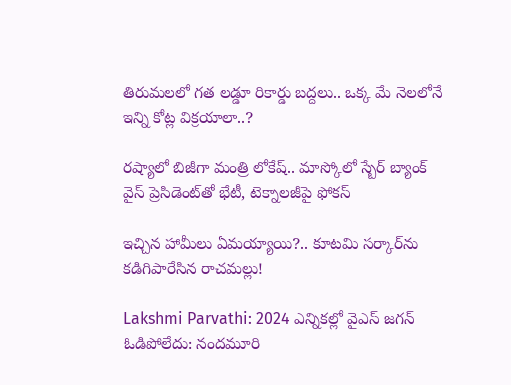తిరుమలలో గత లడ్డూ రికార్డు బద్దలు.. ఒక్క మే నెలలోనే ఇన్ని కోట్ల విక్రయాలా..?

రష్యాలో బిజీగా మంత్రి లోకేష్.. మాస్కోలో స్బేర్‌ బ్యాంక్ వైస్ ప్రెసిడెంట్‌తో భేటీ, టెక్నాలజీపై ఫోకస్

ఇచ్చిన హామీలు ఏమయ్యాయి?.. కూటమి సర్కార్‌ను కడిగిపారేసిన రాచమల్లు!

Lakshmi Parvathi: 2024 ఎన్నికల్లో వైఎస్ జగన్ ఓడిపోలేదు: నందమూరి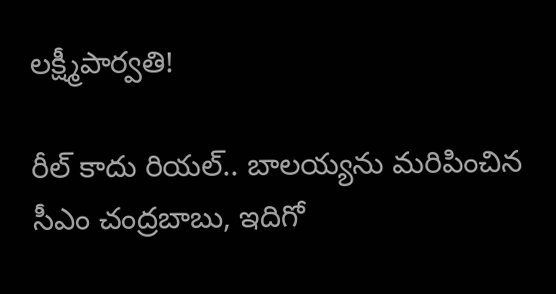లక్ష్మీపార్వతి!

రీల్ కాదు రియల్.. బాలయ్యను మరిపించిన సీఎం చంద్రబాబు, ఇదిగో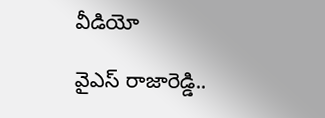వీడియో

వైఎస్ రాజారెడ్డి..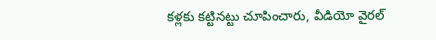కళ్లకు కట్టినట్టు చూపించారు, వీడియో వైరల్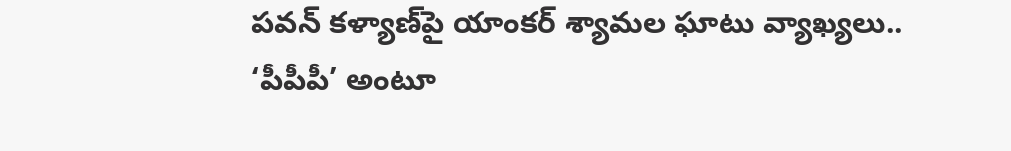పవన్ కళ్యాణ్‌పై యాంకర్ శ్యామల ఘాటు వ్యాఖ్యలు.. ‘పీపీపీ’ అంటూ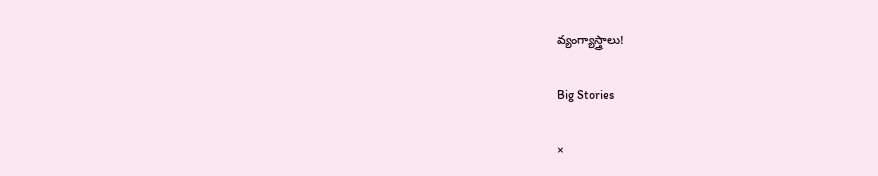వ్యంగ్యాస్త్రాలు!

Big Stories

×